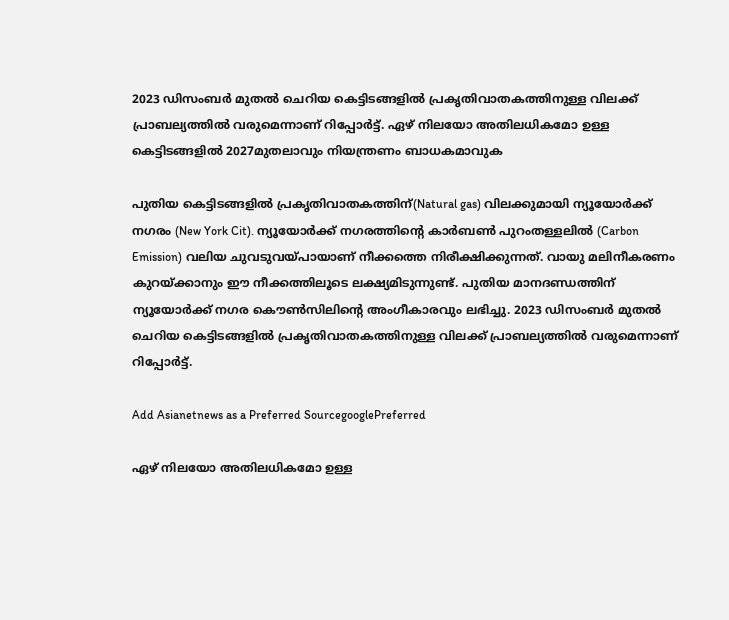2023 ഡിസംബര്‍ മുതല്‍ ചെറിയ കെട്ടിടങ്ങളില്‍ പ്രകൃതിവാതകത്തിനുള്ള വിലക്ക് പ്രാബല്യത്തില്‍ വരുമെന്നാണ് റിപ്പോര്‍ട്ട്. ഏഴ് നിലയോ അതിലധികമോ ഉള്ള കെട്ടിടങ്ങളില്‍ 2027മുതലാവും നിയന്ത്രണം ബാധകമാവുക

പുതിയ കെട്ടിടങ്ങളില്‍ പ്രകൃതിവാതകത്തിന്(Natural gas) വിലക്കുമായി ന്യൂയോര്‍ക്ക് നഗരം (New York Cit). ന്യൂയോര്‍ക്ക് നഗരത്തിന്‍റെ കാര്‍ബണ്‍ പുറംതള്ളലില്‍ (Carbon Emission) വലിയ ചുവടുവയ്പായാണ് നീക്കത്തെ നിരീക്ഷിക്കുന്നത്. വായു മലിനീകരണം കുറയ്ക്കാനും ഈ നീക്കത്തിലൂടെ ലക്ഷ്യമിടുന്നുണ്ട്. പുതിയ മാനദണ്ഡത്തിന് ന്യൂയോര്‍ക്ക് നഗര കൌണ്‍സിലിന്‍റെ അംഗീകാരവും ലഭിച്ചു. 2023 ഡിസംബര്‍ മുതല്‍ ചെറിയ കെട്ടിടങ്ങളില്‍ പ്രകൃതിവാതകത്തിനുള്ള വിലക്ക് പ്രാബല്യത്തില്‍ വരുമെന്നാണ് റിപ്പോര്‍ട്ട്.

Add Asianetnews as a Preferred SourcegooglePreferred

ഏഴ് നിലയോ അതിലധികമോ ഉള്ള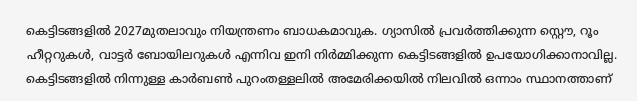കെട്ടിടങ്ങളില്‍ 2027മുതലാവും നിയന്ത്രണം ബാധകമാവുക. ഗ്യാസില്‍ പ്രവര്‍ത്തിക്കുന്ന സ്റ്റൌ, റൂം ഹീറ്ററുകള്‍, വാട്ടര്‍ ബോയിലറുകള്‍ എന്നിവ ഇനി നിര്‍മ്മിക്കുന്ന കെട്ടിടങ്ങളില്‍ ഉപയോഗിക്കാനാവില്ല. കെട്ടിടങ്ങളില്‍ നിന്നുള്ള കാര്‍ബണ്‍ പുറംതള്ളലില്‍ അമേരിക്കയില്‍ നിലവില്‍ ഒന്നാം സ്ഥാനത്താണ്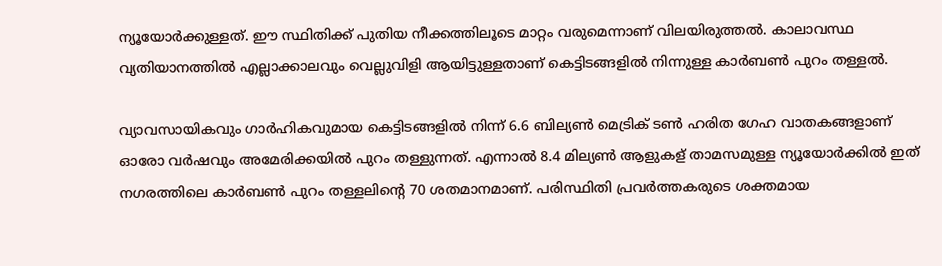ന്യൂയോര്‍ക്കുള്ളത്. ഈ സ്ഥിതിക്ക് പുതിയ നീക്കത്തിലൂടെ മാറ്റം വരുമെന്നാണ് വിലയിരുത്തല്‍. കാലാവസ്ഥ വ്യതിയാനത്തില്‍ എല്ലാക്കാലവും വെല്ലുവിളി ആയിട്ടുള്ളതാണ് കെട്ടിടങ്ങളില്‍ നിന്നുള്ള കാര്‍ബണ്‍ പുറം തള്ളല്‍.

വ്യാവസായികവും ഗാര്‍ഹികവുമായ കെട്ടിടങ്ങളില്‍ നിന്ന് 6.6 ബില്യണ്‍ മെട്രിക് ടണ്‍ ഹരിത ഗേഹ വാതകങ്ങളാണ് ഓരോ വര്‍ഷവും അമേരിക്കയില്‍ പുറം തള്ളുന്നത്. എന്നാല്‍ 8.4 മില്യണ്‍ ആളുകള് താമസമുള്ള ന്യൂയോര്‍ക്കില്‍ ഇത് നഗരത്തിലെ കാര്‍ബണ്‍ പുറം തള്ളലിന്‍റെ 70 ശതമാനമാണ്. പരിസ്ഥിതി പ്രവര്‍ത്തകരുടെ ശക്തമായ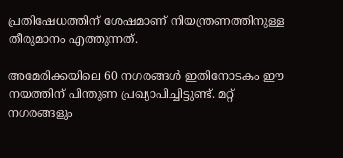പ്രതിഷേധത്തിന് ശേഷമാണ് നിയന്ത്രണത്തിനുള്ള തീരുമാനം എത്തുന്നത്.

അമേരിക്കയിലെ 60 നഗരങ്ങള്‍ ഇതിനോടകം ഈ നയത്തിന് പിന്തുണ പ്രഖ്യാപിച്ചിട്ടുണ്ട്. മറ്റ് നഗരങ്ങളും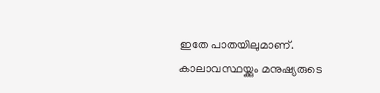ഇതേ പാതയിലുമാണ്. കാലാവസ്ഥയ്ക്കും മനുഷ്യരുടെ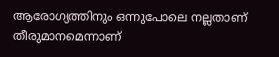ആരോഗ്യത്തിനും ഒന്നുപോലെ നല്ലതാണ് തീരുമാനമെന്നാണ്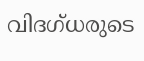വിദഗ്ധരുടെ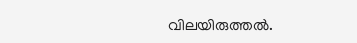വിലയിരുത്തല്‍.